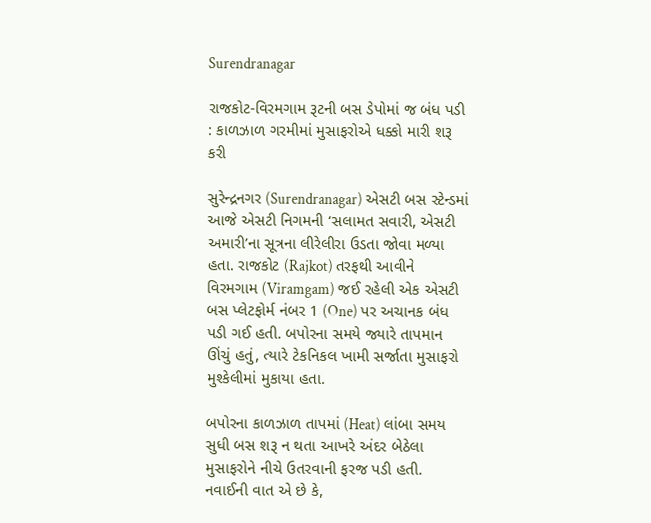Surendranagar

રાજકોટ-વિરમગામ રૂટની બસ ડેપોમાં જ બંધ પડી : કાળઝાળ ગરમીમાં મુસાફરોએ ધક્કો મારી શરૂ કરી

સુરેન્દ્રનગર (Surendranagar) એસટી બસ સ્ટેન્ડમાં આજે એસટી નિગમની ‘સલામત સવારી, એસટી અમારી’ના સૂત્રના લીરેલીરા ઉડતા જોવા મળ્યા હતા. રાજકોટ (Rajkot) તરફથી આવીને વિરમગામ (Viramgam) જઈ રહેલી એક એસટી બસ પ્લેટફોર્મ નંબર 1 (One) પર અચાનક બંધ પડી ગઈ હતી. બપોરના સમયે જ્યારે તાપમાન ઊંચું હતું, ત્યારે ટેકનિકલ ખામી સર્જાતા મુસાફરો મુશ્કેલીમાં મુકાયા હતા.

બપોરના કાળઝાળ તાપમાં (Heat) લાંબા સમય સુધી બસ શરૂ ન થતા આખરે અંદર બેઠેલા મુસાફરોને નીચે ઉતરવાની ફરજ પડી હતી. નવાઈની વાત એ છે કે,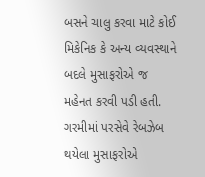બસને ચાલુ કરવા માટે કોઈ મિકેનિક કે અન્ય વ્યવસ્થાને બદલે મુસાફરોએ જ મહેનત કરવી પડી હતી. ગરમીમાં પરસેવે રેબઝેબ થયેલા મુસાફરોએ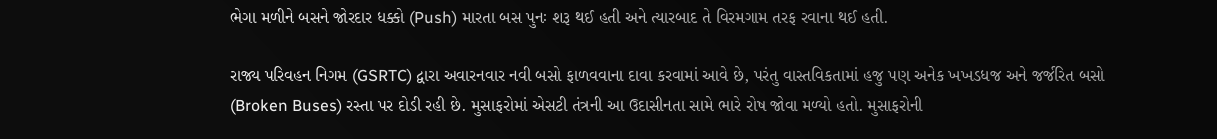ભેગા મળીને બસને જોરદાર ધક્કો (Push) મારતા બસ પુનઃ શરૂ થઈ હતી અને ત્યારબાદ તે વિરમગામ તરફ રવાના થઈ હતી.

રાજ્ય પરિવહન નિગમ (GSRTC) દ્વારા અવારનવાર નવી બસો ફાળવવાના દાવા કરવામાં આવે છે, પરંતુ વાસ્તવિકતામાં હજુ પણ અનેક ખખડધજ અને જર્જરિત બસો (Broken Buses) રસ્તા પર દોડી રહી છે. મુસાફરોમાં એસટી તંત્રની આ ઉદાસીનતા સામે ભારે રોષ જોવા મળ્યો હતો. મુસાફરોની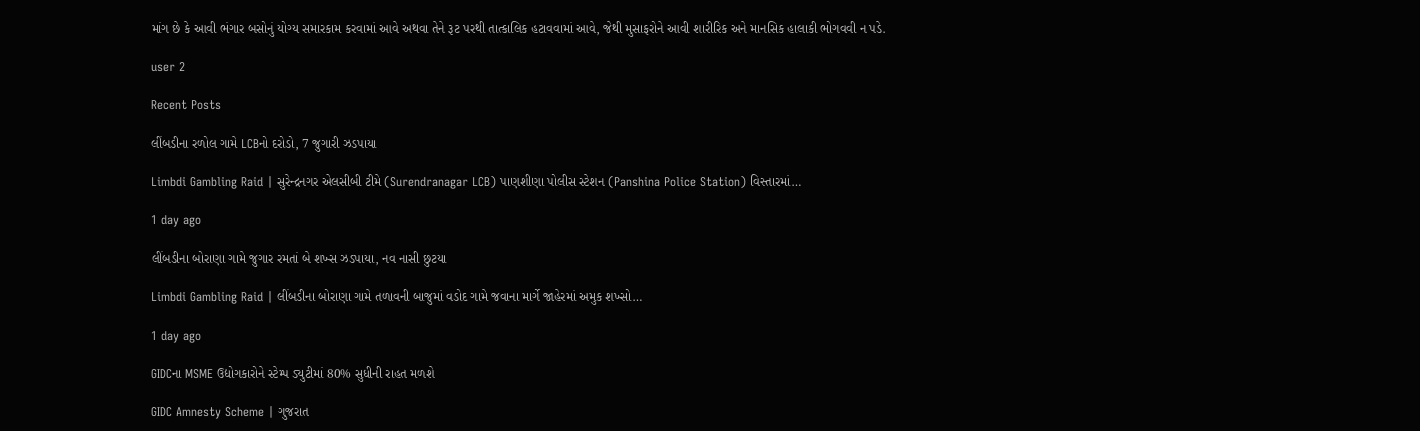માંગ છે કે આવી ભંગાર બસોનું યોગ્ય સમારકામ કરવામાં આવે અથવા તેને રૂટ પરથી તાત્કાલિક હટાવવામાં આવે, જેથી મુસાફરોને આવી શારીરિક અને માનસિક હાલાકી ભોગવવી ન પડે.

user 2

Recent Posts

લીંબડીના રળોલ ગામે LCBનો દરોડો, 7 જુગારી ઝડપાયા

Limbdi Gambling Raid | સુરેન્દ્રનગર એલસીબી ટીમે (Surendranagar LCB) પાણશીણા પોલીસ સ્ટેશન (Panshina Police Station) વિસ્તારમાં…

1 day ago

લીંબડીના બોરાણા ગામે જુગાર રમતાં બે શખ્સ ઝડપાયા, નવ નાસી છુટયા

Limbdi Gambling Raid | લીંબડીના બોરાણા ગામે તળાવની બાજુમાં વડોદ ગામે જવાના માર્ગે જાહેરમાં અમુક શખ્સો…

1 day ago

GIDCના MSME ઉદ્યોગકારોને સ્ટેમ્પ ડ્યુટીમાં 80% સુધીની રાહત મળશે

GIDC Amnesty Scheme | ગુજરાત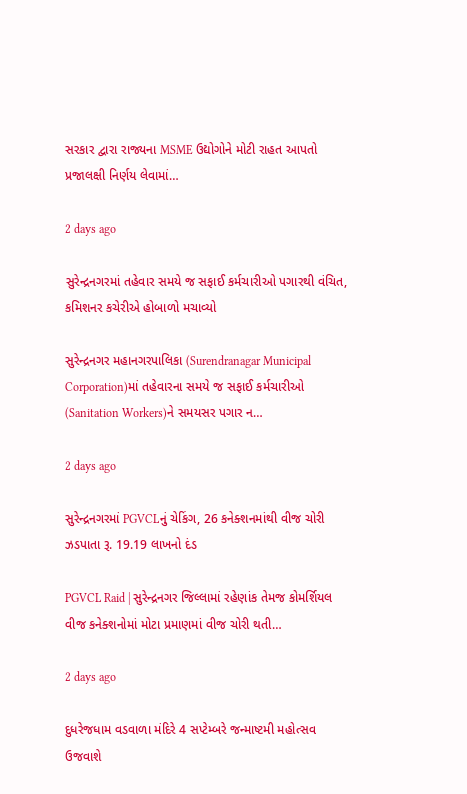સરકાર દ્વારા રાજ્યના MSME ઉદ્યોગોને મોટી રાહત આપતો પ્રજાલક્ષી નિર્ણય લેવામાં…

2 days ago

સુરેન્દ્રનગરમાં તહેવાર સમયે જ સફાઈ કર્મચારીઓ પગારથી વંચિત, કમિશનર કચેરીએ હોબાળો મચાવ્યો

સુરેન્દ્રનગર મહાનગરપાલિકા (Surendranagar Municipal Corporation)માં તહેવારના સમયે જ સફાઈ કર્મચારીઓ (Sanitation Workers)ને સમયસર પગાર ન…

2 days ago

સુરેન્દ્રનગરમાં PGVCLનું ચેકિંગ, 26 કનેક્શનમાંથી વીજ ચોરી ઝડપાતા રૂ. 19.19 લાખનો દંડ

PGVCL Raid | સુરેન્દ્રનગર જિલ્લામાં રહેણાંક તેમજ કોમર્શિયલ વીજ કનેક્શનોમાં મોટા પ્રમાણમાં વીજ ચોરી થતી…

2 days ago

દુધરેજધામ વડવાળા મંદિરે 4 સપ્ટેમ્બરે જન્માષ્ટમી મહોત્સવ ઉજવાશે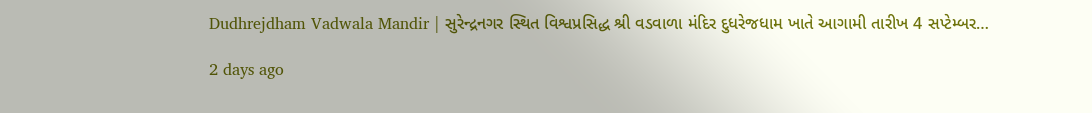Dudhrejdham Vadwala Mandir | સુરેન્દ્રનગર સ્થિત વિશ્વપ્રસિદ્ધ શ્રી વડવાળા મંદિર દુધરેજધામ ખાતે આગામી તારીખ 4 સપ્ટેમ્બર…

2 days ago